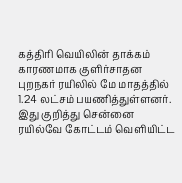கத்திரி வெயிலின் தாக்கம் காரணமாக குளிர்சாதன புறநகர் ரயிலில் மே மாதத்தில் 1.24 லட்சம் பயணித்துள்ளனர்.
இது குறித்து சென்னை ரயில்வே கோட்டம் வெளியிட்ட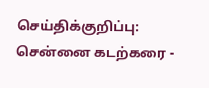செய்திக்குறிப்பு: சென்னை கடற்கரை -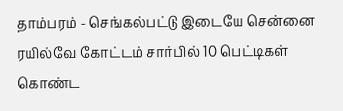தாம்பரம் - செங்கல்பட்டு இடையே சென்னை ரயில்வே கோட்டம் சார்பில் 10 பெட்டிகள் கொண்ட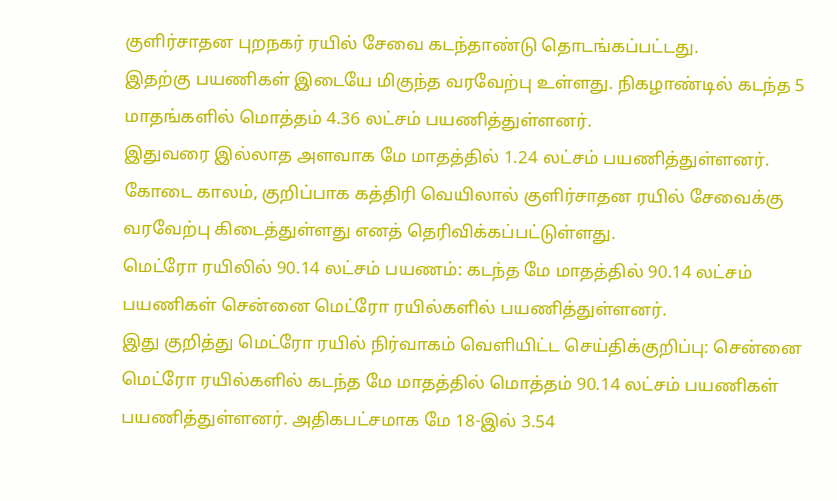குளிர்சாதன புறநகர் ரயில் சேவை கடந்தாண்டு தொடங்கப்பட்டது.
இதற்கு பயணிகள் இடையே மிகுந்த வரவேற்பு உள்ளது. நிகழாண்டில் கடந்த 5 மாதங்களில் மொத்தம் 4.36 லட்சம் பயணித்துள்ளனர்.
இதுவரை இல்லாத அளவாக மே மாதத்தில் 1.24 லட்சம் பயணித்துள்ளனர். கோடை காலம், குறிப்பாக கத்திரி வெயிலால் குளிர்சாதன ரயில் சேவைக்கு வரவேற்பு கிடைத்துள்ளது எனத் தெரிவிக்கப்பட்டுள்ளது.
மெட்ரோ ரயிலில் 90.14 லட்சம் பயணம்: கடந்த மே மாதத்தில் 90.14 லட்சம் பயணிகள் சென்னை மெட்ரோ ரயில்களில் பயணித்துள்ளனர்.
இது குறித்து மெட்ரோ ரயில் நிர்வாகம் வெளியிட்ட செய்திக்குறிப்பு: சென்னை மெட்ரோ ரயில்களில் கடந்த மே மாதத்தில் மொத்தம் 90.14 லட்சம் பயணிகள் பயணித்துள்ளனர். அதிகபட்சமாக மே 18-இல் 3.54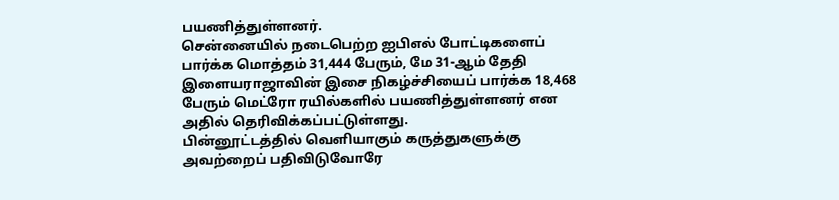பயணித்துள்ளனர்.
சென்னையில் நடைபெற்ற ஐபிஎல் போட்டிகளைப் பார்க்க மொத்தம் 31,444 பேரும், மே 31-ஆம் தேதி இளையராஜாவின் இசை நிகழ்ச்சியைப் பார்க்க 18,468 பேரும் மெட்ரோ ரயில்களில் பயணித்துள்ளனர் என அதில் தெரிவிக்கப்பட்டுள்ளது.
பின்னூட்டத்தில் வெளியாகும் கருத்துகளுக்கு அவற்றைப் பதிவிடுவோரே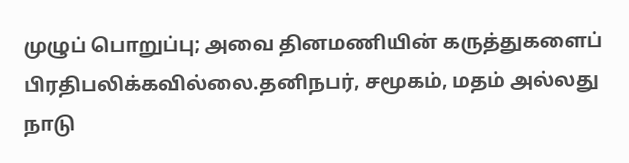முழுப் பொறுப்பு; அவை தினமணியின் கருத்துகளைப் பிரதிபலிக்கவில்லை.தனிநபர், சமூகம், மதம் அல்லது நாடு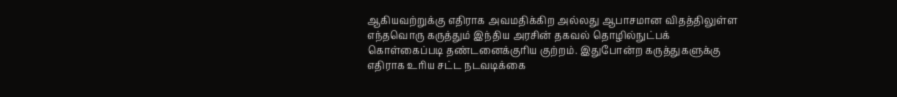ஆகியவற்றுக்கு எதிராக அவமதிக்கிற அல்லது ஆபாசமான விதத்திலுள்ள எந்தவொரு கருத்தும் இந்திய அரசின் தகவல் தொழில்நுட்பக் கொள்கைப்படி தண்டனைக்குரிய குற்றம். இதுபோன்ற கருத்துகளுக்கு எதிராக உரிய சட்ட நடவடிக்கை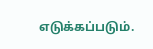எடுக்கப்படும்.